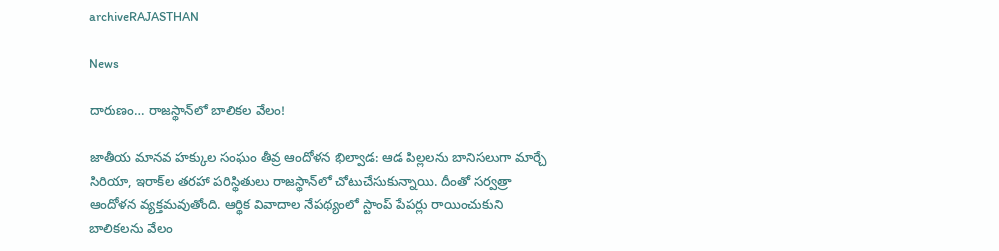archiveRAJASTHAN

News

దారుణం… రాజస్థాన్‌లో బాలికల వేలం!

జాతీయ మానవ హక్కుల సంఘం తీవ్ర ఆందోళన భిల్వాడ: ఆడ పిల్లలను బానిసలుగా మార్చే సిరియా, ఇరాక్‌ల తరహా పరిస్థితులు రాజస్థాన్‌లో చోటుచేసుకున్నాయి. దీంతో సర్వత్రా ఆందోళన వ్యక్తమవుతోంది. ఆర్థిక వివాదాల నేపథ్యంలో స్టాంప్‌ పేపర్లు రాయించుకుని బాలికలను వేలం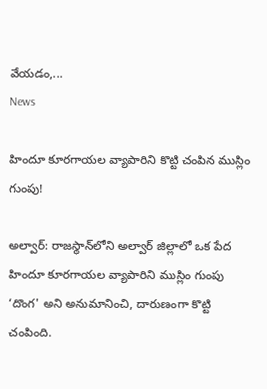వేయడం,...
News

హిందూ కూరగాయల వ్యాపారిని కొట్టి చంపిన ముస్లిం గుంపు!

అల్వార్: రాజస్థాన్‌లోని అల్వార్ జిల్లాలో ఒక పేద హిందూ కూరగాయల వ్యాపారిని ముస్లిం గుంపు ‘దొంగ' అని అనుమానించి, దారుణంగా కొట్టి చంపింది.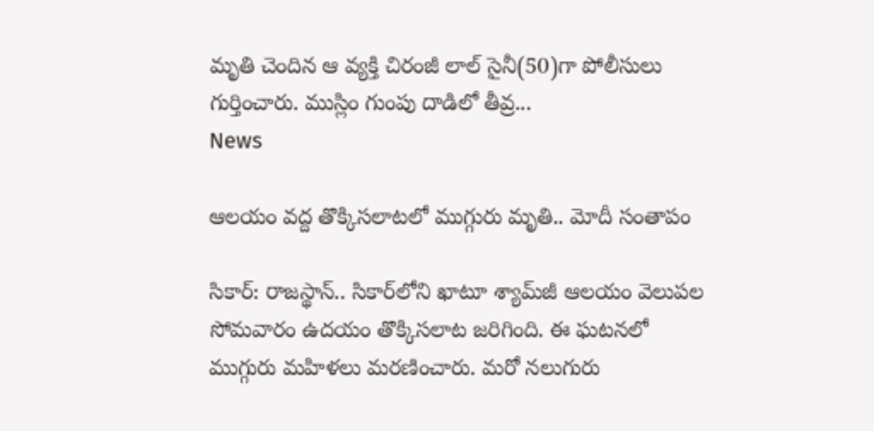మృతి చెందిన ఆ వ్య‌క్తి చిరంజీ లాల్ సైనీ(50)గా పోలీసులు గుర్తించారు. ముస్లిం గుంపు దాడిలో తీవ్ర...
News

ఆలయం వద్ద తొక్కిసలాటలో ముగ్గురు మృతి.. మోదీ సంతాపం

సికార్‌: రాజస్థాన్.. సికార్‌లోని ఖాటూ శ్యామ్‌జీ ఆలయం వెలుపల సోమవారం ఉదయం తొక్కిసలాట జరిగింది. ఈ ఘటనలో ముగ్గురు మహిళలు మరణించారు. మరో నలుగురు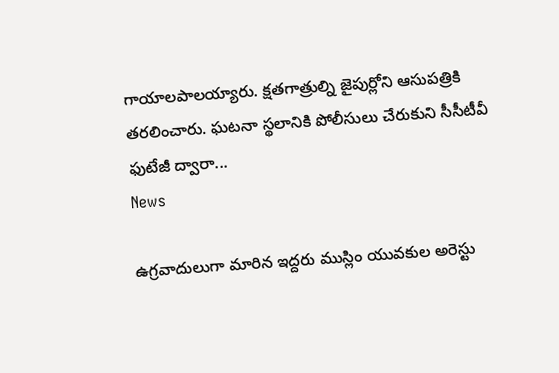గాయాలపాలయ్యారు. క్షతగాత్రుల్ని జైపుర్లోని ఆసుపత్రికి తరలించారు. ఘటనా స్థలానికి పోలీసులు చేరుకుని సీసీటీవీ ఫుటేజీ ద్వారా...
News

ఉగ్రవాదులుగా మారిన ఇద్దరు ముస్లిం యువకుల అరెస్టు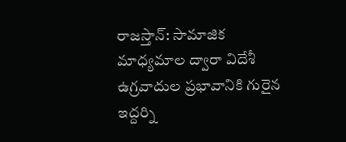రాజ‌స్తాన్‌: సామాజిక మాధ్యమాల ద్వారా విదేశీ ఉగ్రవాదుల ప్రభావానికి గురైన ఇద్దర్ని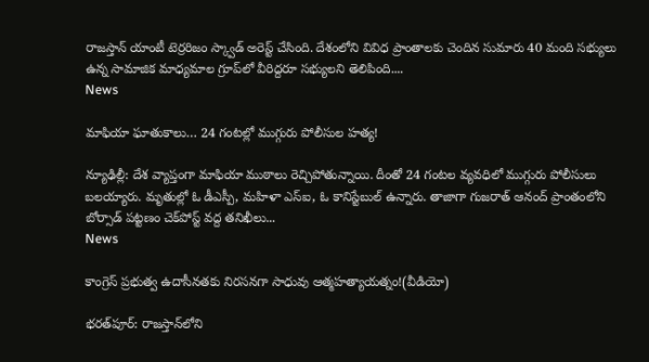రాజ‌స్తాన్‌ యాంటీ టెర్రరిజం స్క్వాడ్ అరెస్ట్ చేసింది. దేశంలోని వివిధ ప్రాంతాలకు చెందిన సుమారు 40 మంది సభ్యులు ఉన్న సామాజిక మాధ్యమాల గ్రూప్‌లో వీరిద్దరూ సభ్యులని తెలిపింది....
News

మాఫియా ఘాతుకాలు… 24 గంటల్లో ముగ్గురు పోలీసుల హత్య!

న్యూఢిల్లీ: దేశ వ్యాప్తంగా మాఫియా ముఠాలు రెచ్చిపోతున్నాయి. దీంతో 24 గంటల వ్యవధిలో ముగ్గురు పోలీసులు బ‌ల‌య్యారు. మృతుల్లో ఓ డీఎస్పీ, మహిళా ఎస్‌ఐ, ఓ కానిస్టేబుల్ ఉన్నారు. తాజాగా గుజరాత్ ఆనంద్ ప్రాంతంలోని బోర్సాడ్ పట్టణం చెక్‌పోస్ట్ వద్ద తనిఖీలు...
News

కాంగ్రెస్ ప్రభుత్వ ఉదాసీనతకు నిరసనగా సాధువు ఆత్మ‌హ‌త్యాయ‌త్నం!(వీడియో)

భరత్‌పూర్: రాజ‌స్తాన్‌లోని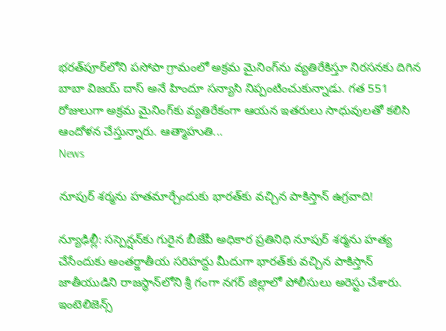భరత్‌పూర్‌లోని పసోపా గ్రామంలో అక్రమ మైనింగ్‌ను వ్యతిరేకిస్తూ నిరసనకు దిగిన బాబా విజయ్ దాస్ అనే హిందూ సన్యాసి నిప్పంటించుకున్నాడు. గత 551 రోజులుగా అక్రమ మైనింగ్‌కు వ్యతిరేకంగా ఆయన ఇత‌రులు సాధువులతో కలిసి ఆందోళన చేస్తున్నారు. ఆత్మాహుతి...
News

నూపుర్ శర్మను హతమార్చేందుకు భారత్‌కు వచ్చిన పాకిస్తాన్ ఉగ్రవాది!

న్యూఢిల్లీ: సస్పెన్షన్‌కు గురైన బీజేపీ అధికార ప్రతినిధి నూపుర్‌ శర్మను హ‌త్య చేసేందుకు అంతర్జాతీయ సరిహద్దు మీదుగా భారత్‌కు వచ్చిన పాకిస్తాన్ జాతీయుడిని రాజస్థాన్‌లోని శ్రీ గంగా నగర్ జిల్లాలో పోలీసులు అరెస్టు చేశారు. ఇంటెలిజెన్స్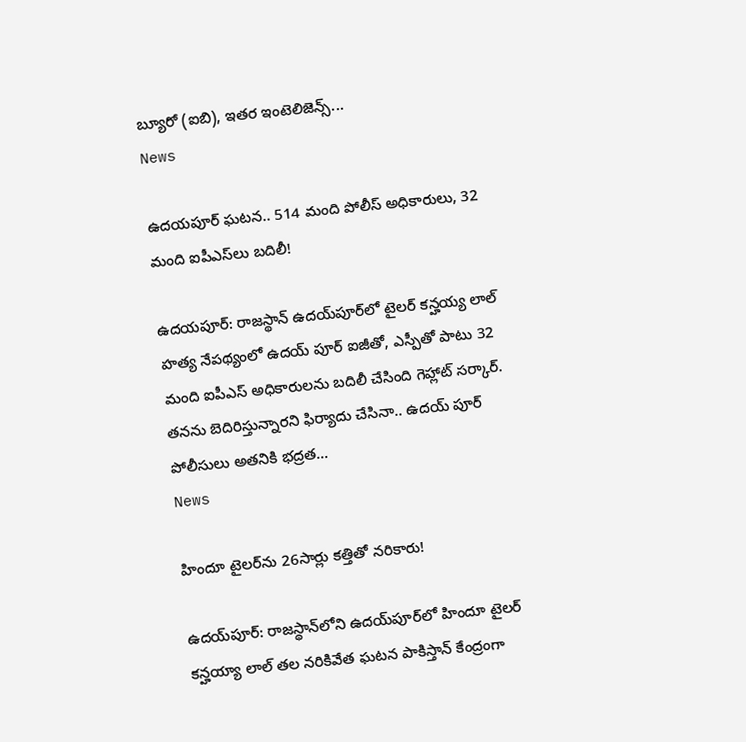బ్యూరో (ఐబి), ఇతర ఇంటెలిజెన్స్...
News

ఉదయపూర్ ఘటన.. 514 మంది పోలీస్ అధికారులు, 32 మంది ఐపీఎస్‌లు బదిలీ!

ఉదయపూర్: రాజస్థాన్ ఉదయ్‌పూర్‌లో టైలర్ కన్హయ్య లాల్ హత్య నేపథ్యంలో ఉదయ్ పూర్ ఐజీతో, ఎస్పీతో పాటు 32 మంది ఐపీఎస్ అధికారులను బదిలీ చేసింది గెహ్లాట్ సర్కార్. తనను బెదిరిస్తున్నారని ఫిర్యాదు చేసినా.. ఉదయ్ పూర్ పోలీసులు అతనికి భద్రత...
News

హిందూ టైలర్‌ను 26సార్లు కత్తితో నరికారు!

ఉద‌య్‌పూర్‌: రాజస్థాన్‌లోని ఉదయ్‌పూర్‌లో హిందూ టైలర్ కన్హయ్యా లాల్ తల నరికివేత ఘటన పాకిస్తాన్ కేంద్రంగా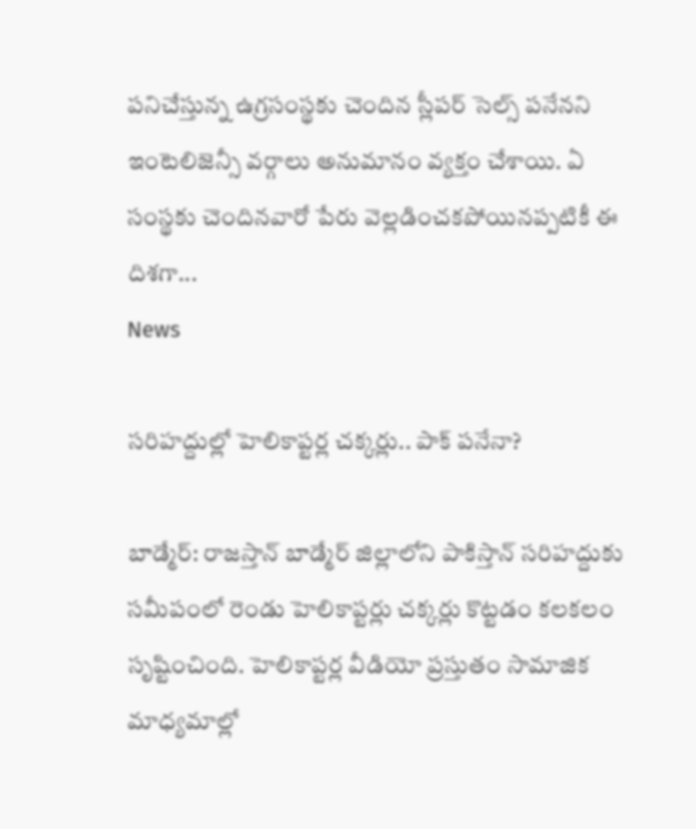పనిచేస్తున్న ఉగ్రసంస్థ‌కు చెందిన స్లీపర్ సెల్స్ పనేనని ఇంటెలిజెన్సీ వర్గాలు అనుమానం వ్యక్తం చేశాయి. ఏ సంస్థకు చెందినవారో పేరు వెల్లడించకపోయినప్పటికీ ఈ దిశగా...
News

సరిహద్దుల్లో హెలికాప్టర్ల చక్కర్లు.. పాక్ పనేనా?

బాడ్మేర్: రాజ‌స్తాన్‌ బాడ్మేర్ జిల్లాలోని పాకిస్తాన్ సరిహద్దుకు సమీపంలో రెండు హెలికాప్టర్లు చక్కర్లు కొట్టడం కలకలం సృష్టించింది. హెలికాప్టర్ల వీడియో ప్రస్తుతం సామాజిక మాధ్యమాల్లో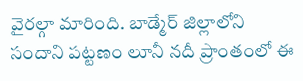వైరల్గా మారింది. బాడ్మేర్ జిల్లాలోని సందాని పట్టణం లూనీ నదీ ప్రాంతంలో ఈ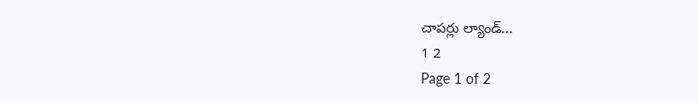చాపర్లు ల్యాండ్...
1 2
Page 1 of 2